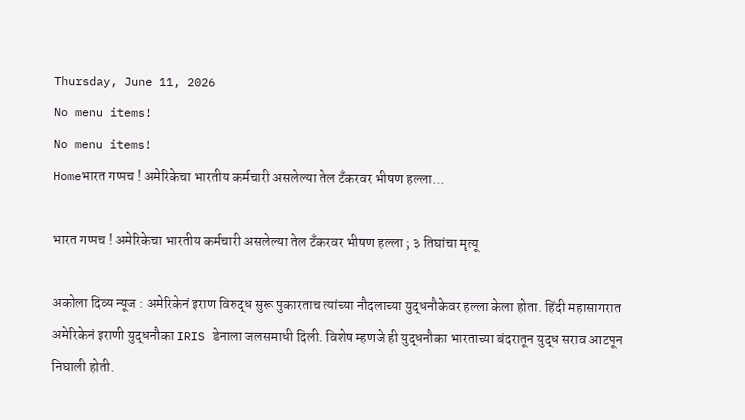Thursday, June 11, 2026
No menu items!
No menu items!
Homeभारत गप्पच ! अमेरिकेचा भारतीय कर्मचारी असलेल्या तेल टँकरवर भीषण हल्ला...

भारत गप्पच ! अमेरिकेचा भारतीय कर्मचारी असलेल्या तेल टँकरवर भीषण हल्ला ; ३ तिघांचा मृत्यू

अकोला दिव्य न्यूज : अमेरिकेनं इराण विरुद्ध सुरू पुकारताच त्यांच्या नौदलाच्या युद्धनौकेवर हल्ला केला होता. हिंदी महासागरात अमेरिकेनं इराणी युद्धनौका IRIS डेनाला जलसमाधी दिली. विशेष म्हणजे ही युद्धनौका भारताच्या बंदरातून युद्ध सराव आटपून निघाली होती.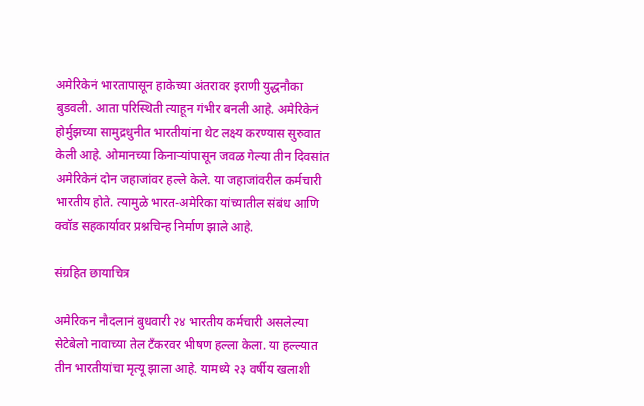अमेरिकेनं भारतापासून हाकेच्या अंतरावर इराणी युद्धनौका बुडवली. आता परिस्थिती त्याहून गंभीर बनली आहे. अमेरिकेनं होर्मुझच्या सामुद्रधुनीत भारतीयांना थेट लक्ष्य करण्यास सुरुवात केली आहे. ओमानच्या किनाऱ्यांपासून जवळ गेल्या तीन दिवसांत अमेरिकेनं दोन जहाजांवर हल्ले केले. या जहाजांवरील कर्मचारी भारतीय होते. त्यामुळे भारत-अमेरिका यांच्यातील संबंध आणि क्वॉड सहकार्यावर प्रश्नचिन्ह निर्माण झाले आहे.

संग्रहित छायाचित्र

अमेरिकन नौदलानं बुधवारी २४ भारतीय कर्मचारी असलेल्या सेटेबेलो नावाच्या तेल टँकरवर भीषण हल्ला केला. या हल्ल्यात तीन भारतीयांचा मृत्यू झाला आहे. यामध्ये २३ वर्षीय खलाशी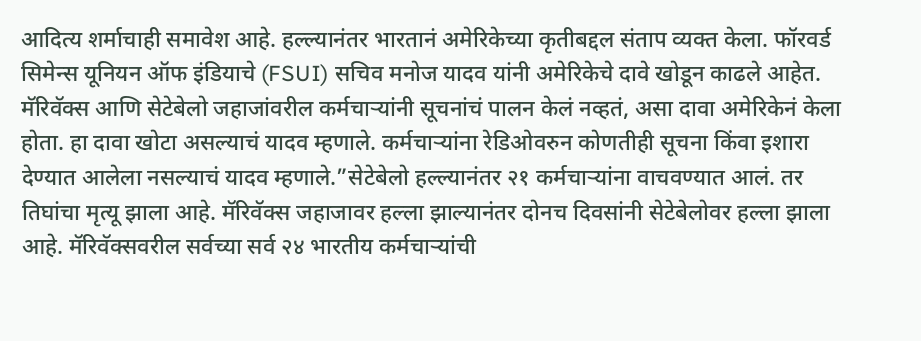आदित्य शर्माचाही समावेश आहे. हल्ल्यानंतर भारतानं अमेरिकेच्या कृतीबद्दल संताप व्यक्त केला. फॉरवर्ड सिमेन्स यूनियन ऑफ इंडियाचे (FSUI) सचिव मनोज यादव यांनी अमेरिकेचे दावे खोडून काढले आहेत. मॅरिवॅक्स आणि सेटेबेलो जहाजांवरील कर्मचाऱ्यांनी सूचनांचं पालन केलं नव्हतं, असा दावा अमेरिकेनं केला होता. हा दावा खोटा असल्याचं यादव म्हणाले. कर्मचाऱ्यांना रेडिओवरुन कोणतीही सूचना किंवा इशारा देण्यात आलेला नसल्याचं यादव म्हणाले.”सेटेबेलो हल्ल्यानंतर २१ कर्मचाऱ्यांना वाचवण्यात आलं. तर तिघांचा मृत्यू झाला आहे. मॅरिवॅक्स जहाजावर हल्ला झाल्यानंतर दोनच दिवसांनी सेटेबेलोवर हल्ला झाला आहे. मॅरिवॅक्सवरील सर्वच्या सर्व २४ भारतीय कर्मचाऱ्यांची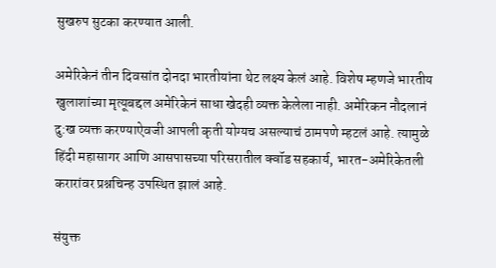सुखरुप सुटका करण्यात आली.

अमेरिकेनं तीन दिवसांत दोनदा भारतीयांना थेट लक्ष्य केलं आहे. विशेष म्हणजे भारतीय खुलाशांच्या मृत्यूबद्दल अमेरिकेनं साधा खेदही व्यक्त केलेला नाही. अमेरिकन नौदलानं दु:ख व्यक्त करण्याऐवजी आपली कृती योग्यच असल्याचं ठामपणे म्हटलं आहे. त्यामुळे हिंदी महासागर आणि आसपासच्या परिसरातील क्वॉड सहकार्य, भारत-अमेरिकेतली करारांवर प्रश्नचिन्ह उपस्थित झालं आहे.

संयुक्त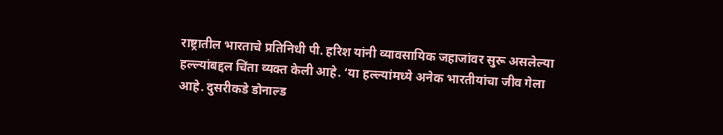राष्ट्रातील भारताचे प्रतिनिधी पी. हरिश यांनी व्यावसायिक जहाजांवर सुरू असलेल्या हल्ल्यांबद्दल चिंता व्यक्त केली आहे. ‘या हल्ल्यांमध्ये अनेक भारतीयांचा जीव गेला आहे. दुसरीकडे डोनाल्ड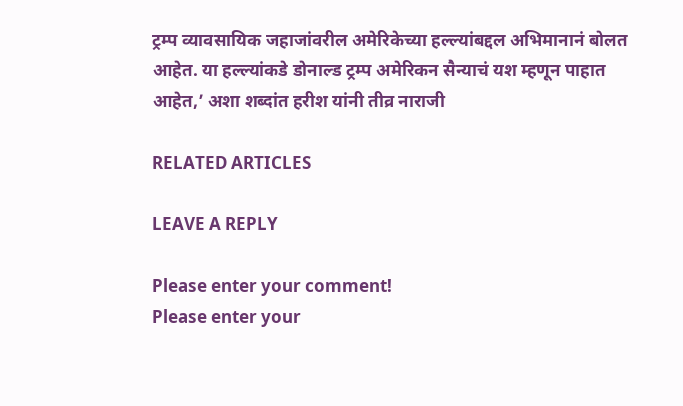ट्रम्प व्यावसायिक जहाजांवरील अमेरिकेच्या हल्ल्यांबद्दल अभिमानानं बोलत आहेत. या हल्ल्यांकडे डोनाल्ड ट्रम्प अमेरिकन सैन्याचं यश म्हणून पाहात आहेत,’ अशा शब्दांत हरीश यांनी तीव्र नाराजी

RELATED ARTICLES

LEAVE A REPLY

Please enter your comment!
Please enter your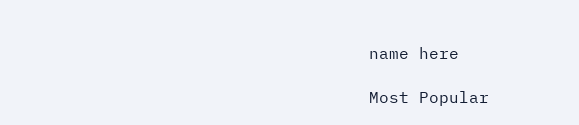name here

Most Popular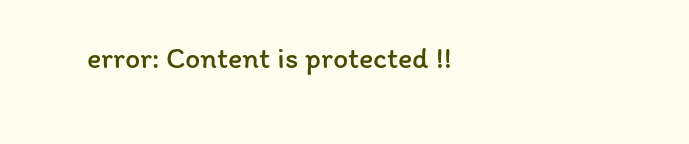error: Content is protected !!